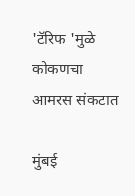'टॅरिफ 'मुळे कोकणचा आमरस संकटात

मुंबई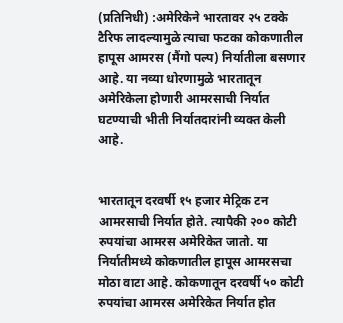(प्रतिनिधी) :अमेरिकेने भारतावर २५ टक्के टैरिफ लादल्यामुळे त्याचा फटका कोकणातील हापूस आमरस (मैंगो पल्प) निर्यातीला बसणार आहे. या नव्या धोरणामुळे भारतातून अमेरिकेला होणारी आमरसाची निर्यात घटण्याची भीती निर्यातदारांनी व्यक्त केली आहे.


भारतातून दरवर्षी १५ हजार मेट्रिक टन आमरसाची निर्यात होते. त्यापैकी २०० कोटी रुपयांचा आमरस अमेरिकेत जातो. या निर्यातीमध्ये कोकणातील हापूस आमरसचा मोठा वाटा आहे. कोकणातून दरवर्षी ५० कोटी रुपयांचा आमरस अमेरिकेत निर्यात होत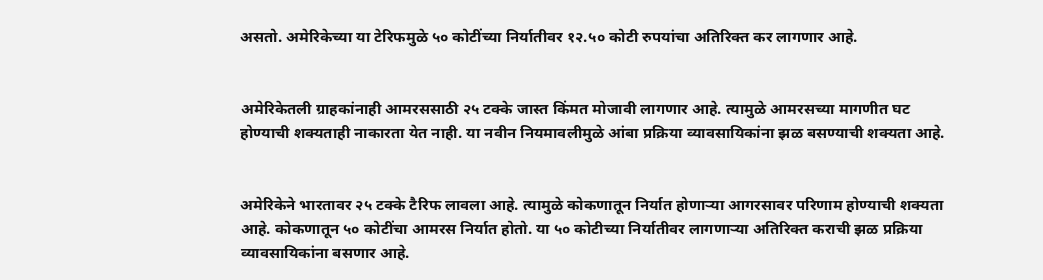असतो. अमेरिकेच्या या टेरिफमुळे ५० कोटींच्या निर्यातीवर १२.५० कोटी रुपयांचा अतिरिक्त कर लागणार आहे.


अमेरिकेतली ग्राहकांनाही आमरससाठी २५ टक्के जास्त किंमत मोजावी लागणार आहे. त्यामुळे आमरसच्या मागणीत घट होण्याची शक्यताही नाकारता येत नाही. या नवीन नियमावलीमुळे आंबा प्रक्रिया व्यावसायिकांना झळ बसण्याची शक्यता आहे.


अमेरिकेने भारतावर २५ टक्के टैरिफ लावला आहे. त्यामुळे कोकणातून निर्यात होणाऱ्या आगरसावर परिणाम होण्याची शक्यता आहे. कोकणातून ५० कोटींचा आमरस निर्यात होतो. या ५० कोटीच्या निर्यातीवर लागणाऱ्या अतिरिक्त कराची झळ प्रक्रिया व्यावसायिकांना बसणार आहे.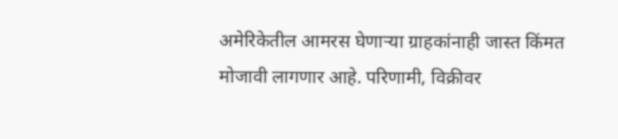अमेरिकेतील आमरस घेणाऱ्या ग्राहकांनाही जास्त किंमत मोजावी लागणार आहे. परिणामी, विक्रीवर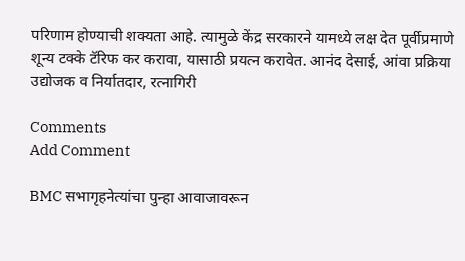परिणाम होण्याची शक्यता आहे. त्यामुळे केंद्र सरकारने यामध्ये लक्ष देत पूर्वीप्रमाणे शून्य टक्के टॅरिफ कर करावा, यासाठी प्रयत्न करावेत. आनंद देसाई, आंवा प्रक्रिया उद्योजक व निर्यातदार, रत्नागिरी

Comments
Add Comment

BMC सभागृहनेत्यांचा पुन्हा आवाजावरून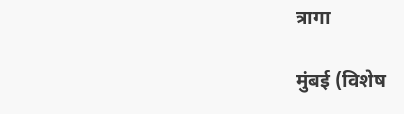त्रागा

मुंबई (विशेष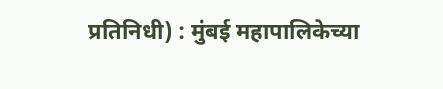प्रतिनिधी) : मुंबई महापालिकेच्या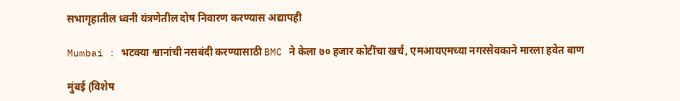सभागृहातील ध्वनी यंत्रणेतील दोष निवारण करण्यास अद्यापही

Mumbai : भटक्या श्वानांची नसबंदी करण्यासाठी BMC ने केला ७० हजार कोटींचा खर्च, एमआयएमच्या नगरसेवकाने मारला हवेत बाण

मुंबई (विशेष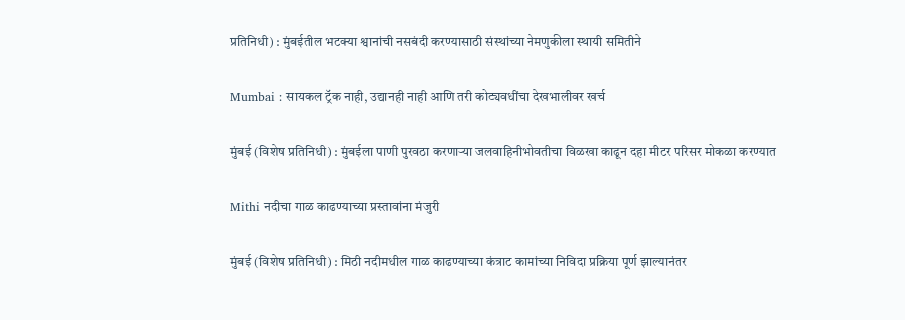प्रतिनिधी) : मुंबईतील भटक्या श्वानांची नसबंदी करण्यासाठी संस्थांच्या नेमणुकीला स्थायी समितीने

Mumbai : सायकल ट्रॅक नाही, उद्यानही नाही आणि तरी कोट्यवधींचा देखभालीवर खर्च

मुंबई (विशेष प्रतिनिधी) : मुंबईला पाणी पुरवठा करणाऱ्या जलवाहिनीभोवतीचा विळखा काढून दहा मीटर परिसर मोकळा करण्यात

Mithi नदीचा गाळ काढण्याच्या प्रस्तावांना मंजुरी

मुंबई (विशेष प्रतिनिधी) : मिठी नदीमधील गाळ काढण्याच्या कंत्राट कामांच्या निविदा प्रक्रिया पूर्ण झाल्यानंतर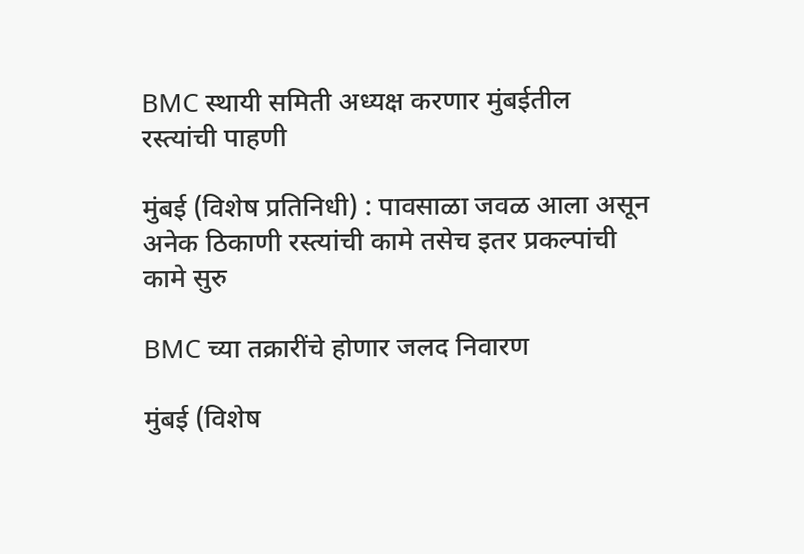BMC स्थायी समिती अध्यक्ष करणार मुंबईतील रस्त्यांची पाहणी

मुंबई (विशेष प्रतिनिधी) : पावसाळा जवळ आला असून अनेक ठिकाणी रस्त्यांची कामे तसेच इतर प्रकल्पांची कामे सुरु

BMC च्या तक्रारींचे होणार जलद निवारण

मुंबई (विशेष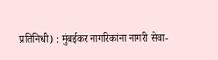प्रतिनिधी) : मुंबईकर नागरिकांना नागरी सेवा-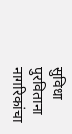सुविधा पुरविताना नागरिकांचा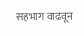सहभाग वाढवून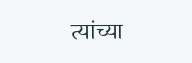त्यांच्या